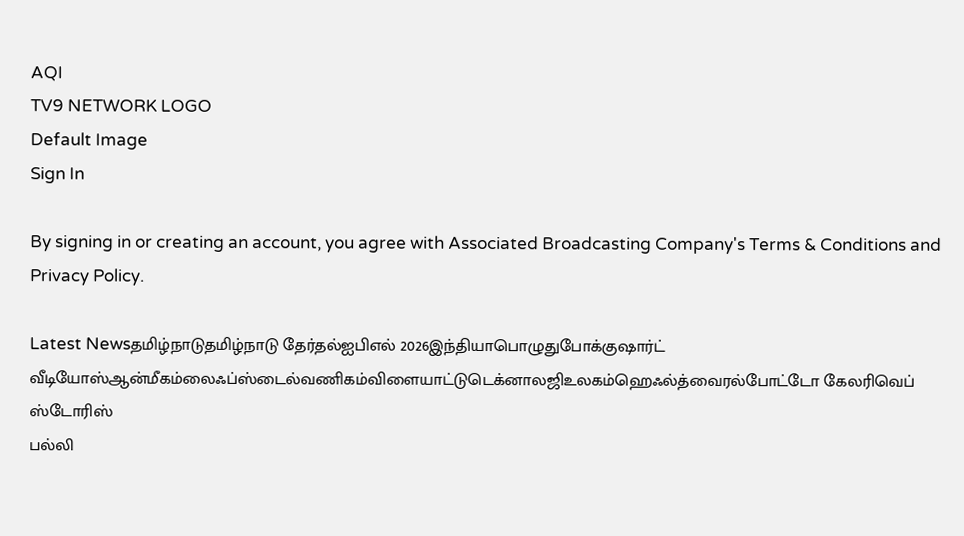AQI
TV9 NETWORK LOGO
Default Image
Sign In

By signing in or creating an account, you agree with Associated Broadcasting Company's Terms & Conditions and Privacy Policy.

Latest Newsதமிழ்நாடுதமிழ்நாடு தேர்தல்ஐபிஎல் 2026இந்தியாபொழுதுபோக்குஷார்ட் வீடியோஸ்ஆன்மீகம்லைஃப்ஸ்டைல்வணிகம்விளையாட்டுடெக்னாலஜிஉலகம்ஹெஃல்த்வைரல்போட்டோ கேலரிவெப் ஸ்டோரிஸ்
பல்லி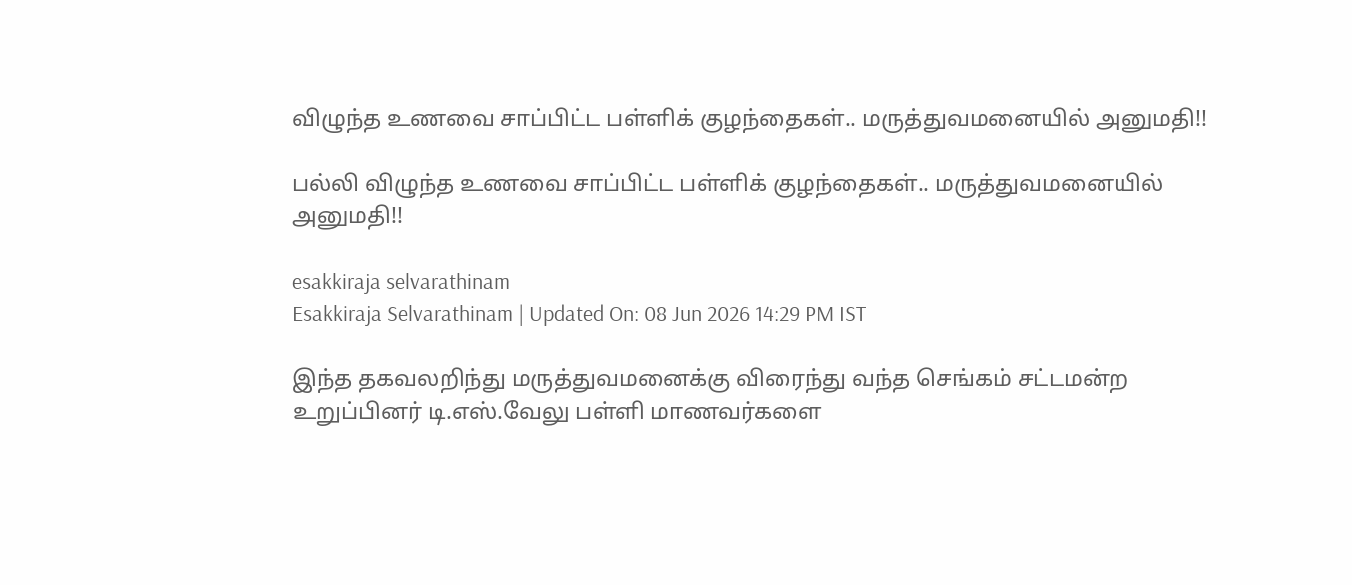விழுந்த உணவை சாப்பிட்ட பள்ளிக் குழந்தைகள்.. மருத்துவமனையில் அனுமதி!!

பல்லி விழுந்த உணவை சாப்பிட்ட பள்ளிக் குழந்தைகள்.. மருத்துவமனையில் அனுமதி!!

esakkiraja selvarathinam
Esakkiraja Selvarathinam | Updated On: 08 Jun 2026 14:29 PM IST

இந்த தகவலறிந்து மருத்துவமனைக்கு விரைந்து வந்த செங்கம் சட்டமன்ற உறுப்பினர் டி.எஸ்.வேலு பள்ளி மாணவர்களை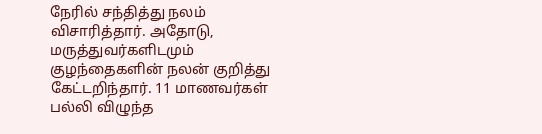நேரில் சந்தித்து நலம் விசாரித்தார். அதோடு, மருத்துவர்களிடமும் குழந்தைகளின் நலன் குறித்து கேட்டறிந்தார். 11 மாணவர்கள் பல்லி விழுந்த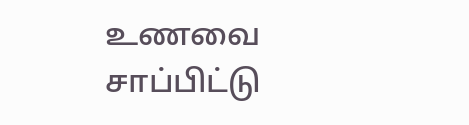உணவை சாப்பிட்டு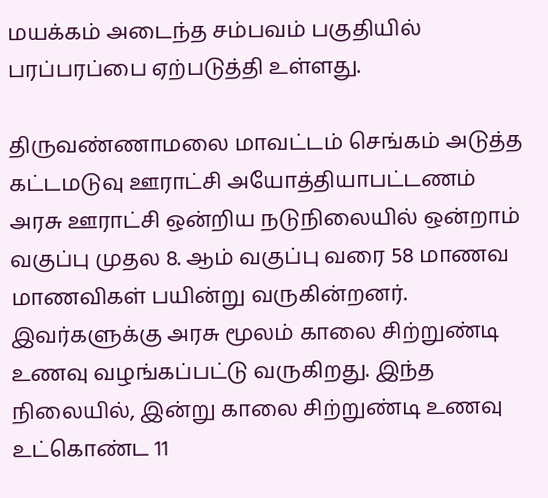மயக்கம் அடைந்த சம்பவம் பகுதியில் பரப்பரப்பை ஏற்படுத்தி உள்ளது.

திருவண்ணாமலை மாவட்டம் செங்கம் அடுத்த கட்டமடுவு ஊராட்சி அயோத்தியாபட்டணம் அரசு ஊராட்சி ஒன்றிய நடுநிலையில் ஒன்றாம் வகுப்பு முதல 8. ஆம் வகுப்பு வரை 58 மாணவ மாணவிகள் பயின்று வருகின்றனர். இவர்களுக்கு அரசு மூலம் காலை சிற்றுண்டி உணவு வழங்கப்பட்டு வருகிறது. இந்த நிலையில், இன்று காலை சிற்றுண்டி உணவு உட்கொண்ட 11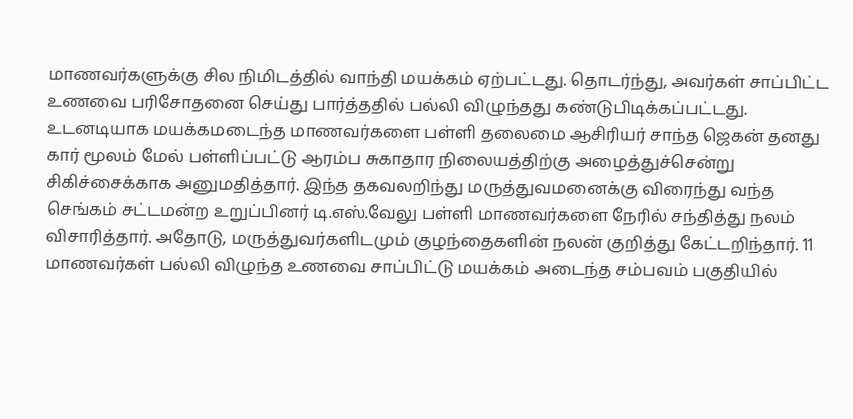மாணவர்களுக்கு சில நிமிடத்தில் வாந்தி மயக்கம் ஏற்பட்டது. தொடர்ந்து, அவர்கள் சாப்பிட்ட உணவை பரிசோதனை செய்து பார்த்ததில் பல்லி விழுந்தது கண்டுபிடிக்கப்பட்டது. உடனடியாக மயக்கமடைந்த மாணவர்களை பள்ளி தலைமை ஆசிரியர் சாந்த ஜெகன் தனது கார் மூலம் மேல் பள்ளிப்பட்டு ஆரம்ப சுகாதார நிலையத்திற்கு அழைத்துச்சென்று சிகிச்சைக்காக அனுமதித்தார். இந்த தகவலறிந்து மருத்துவமனைக்கு விரைந்து வந்த செங்கம் சட்டமன்ற உறுப்பினர் டி.எஸ்.வேலு பள்ளி மாணவர்களை நேரில் சந்தித்து நலம் விசாரித்தார். அதோடு, மருத்துவர்களிடமும் குழந்தைகளின் நலன் குறித்து கேட்டறிந்தார். 11 மாணவர்கள் பல்லி விழுந்த உணவை சாப்பிட்டு மயக்கம் அடைந்த சம்பவம் பகுதியில்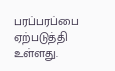பரப்பரப்பை ஏற்படுத்தி உள்ளது.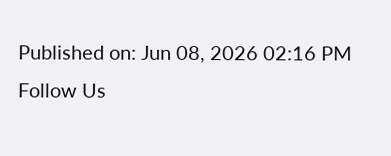Published on: Jun 08, 2026 02:16 PM
Follow Us